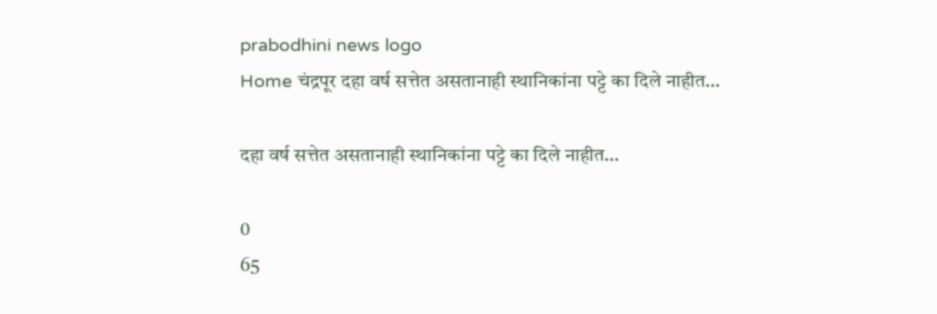prabodhini news logo
Home चंद्रपूर दहा वर्ष सत्तेत असतानाही स्थानिकांना पट्टे का दिले नाहीत…

दहा वर्ष सत्तेत असतानाही स्थानिकांना पट्टे का दिले नाहीत…

0
65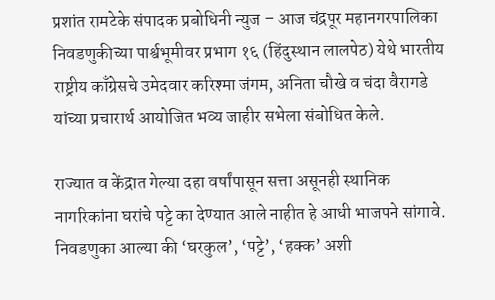प्रशांत रामटेके संपादक प्रबोधिनी न्युज – आज चंद्रपूर महानगरपालिका निवडणुकीच्या पार्श्वभूमीवर प्रभाग १६ (हिंदुस्थान लालपेठ) येथे भारतीय राष्ट्रीय काँग्रेसचे उमेदवार करिश्मा जंगम, अनिता चौखे व चंदा वैरागडे यांच्या प्रचारार्थ आयोजित भव्य जाहीर सभेला संबोधित केले.

राज्यात व केंद्रात गेल्या दहा वर्षांपासून सत्ता असूनही स्थानिक नागरिकांना घरांचे पट्टे का देण्यात आले नाहीत हे आधी भाजपने सांगावे. निवडणुका आल्या की ‘घरकुल’, ‘पट्टे’, ‘हक्क’ अशी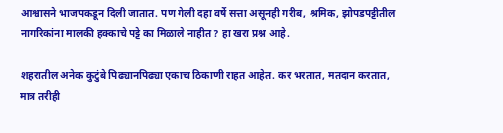आश्वासने भाजपकडून दिली जातात. पण गेली दहा वर्षे सत्ता असूनही गरीब, श्रमिक, झोपडपट्टीतील नागरिकांना मालकी हक्काचे पट्टे का मिळाले नाहीत? हा खरा प्रश्न आहे.

शहरातील अनेक कुटुंबे पिढ्यानपिढ्या एकाच ठिकाणी राहत आहेत. कर भरतात, मतदान करतात, मात्र तरीही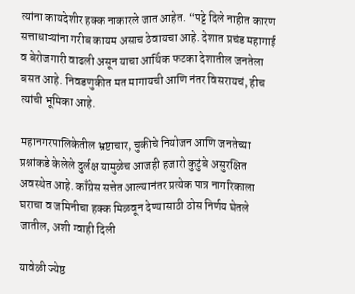त्यांना कायदेशीर हक्क नाकारले जात आहेत. “पट्टे दिले नाहीत कारण सत्ताधाऱ्यांना गरीब कायम असाच ठेवायचा आहे. देशात प्रचंड महागाई व बेरोजगारी वाढली असून याचा आर्थिक फटका देशातील जनतेला बसत आहे. निवडणुकीत मत मागायची आणि नंतर विसरायचं, हीच त्यांची भूमिका आहे.

महानगरपालिकेतील भ्रष्टाचार, चुकीचे नियोजन आणि जनतेच्या प्रश्नांकडे केलेले दुर्लक्ष यामुळेच आजही हजारो कुटुंबे असुरक्षित अवस्थेत आहे. काँग्रेस सत्तेत आल्यानंतर प्रत्येक पात्र नागरिकाला घराचा व जमिनीचा हक्क मिळवून देण्यासाठी ठोस निर्णय घेतले जातील, अशी ग्वाही दिली

यावेळी ज्येष्ठ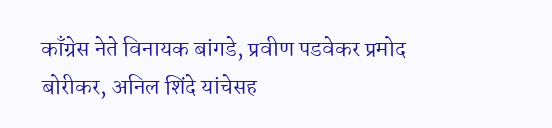काँग्रेस नेते विनायक बांगडे, प्रवीण पडवेकर प्रमोद बोरीकर, अनिल शिंदे यांचेसह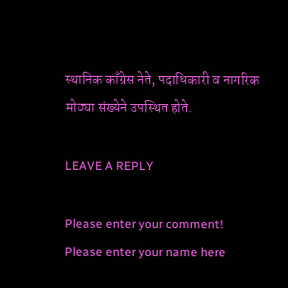स्थानिक काँग्रेस नेते, पदाधिकारी व नागरिक मोठ्या संख्येने उपस्थित होते.

LEAVE A REPLY

Please enter your comment!
Please enter your name here